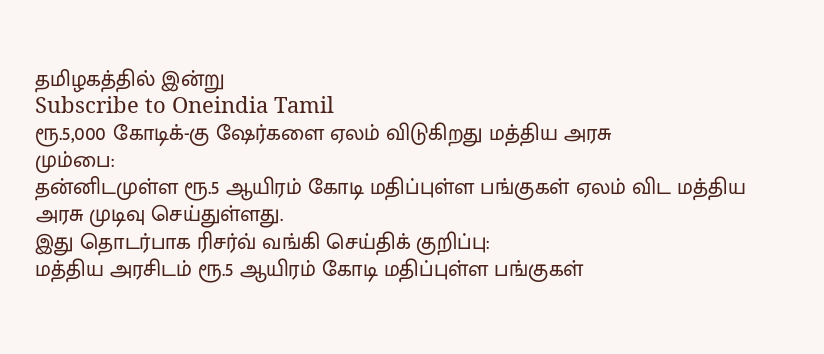தமிழகத்தில் இன்று
Subscribe to Oneindia Tamil
ரூ.5,000 கோடிக்-கு ஷேர்களை ஏலம் விடுகிறது மத்திய அரசு
மும்பை:
தன்னிடமுள்ள ரூ.5 ஆயிரம் கோடி மதிப்புள்ள பங்குகள் ஏலம் விட மத்திய அரசு முடிவு செய்துள்ளது.
இது தொடர்பாக ரிசர்வ் வங்கி செய்திக் குறிப்பு:
மத்திய அரசிடம் ரூ.5 ஆயிரம் கோடி மதிப்புள்ள பங்குகள்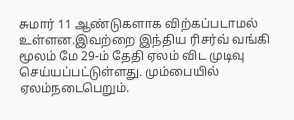சுமார் 11 ஆண்டுகளாக விற்கப்படாமல் உள்ளன.இவற்றை இந்திய ரிசர்வ் வங்கி மூலம் மே 29-ம் தேதி ஏலம் விட முடிவு செய்யப்பட்டுள்ளது. மும்பையில் ஏலம்நடைபெறும்.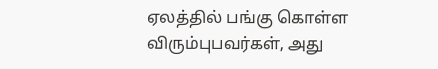ஏலத்தில் பங்கு கொள்ள விரும்புபவர்கள், அது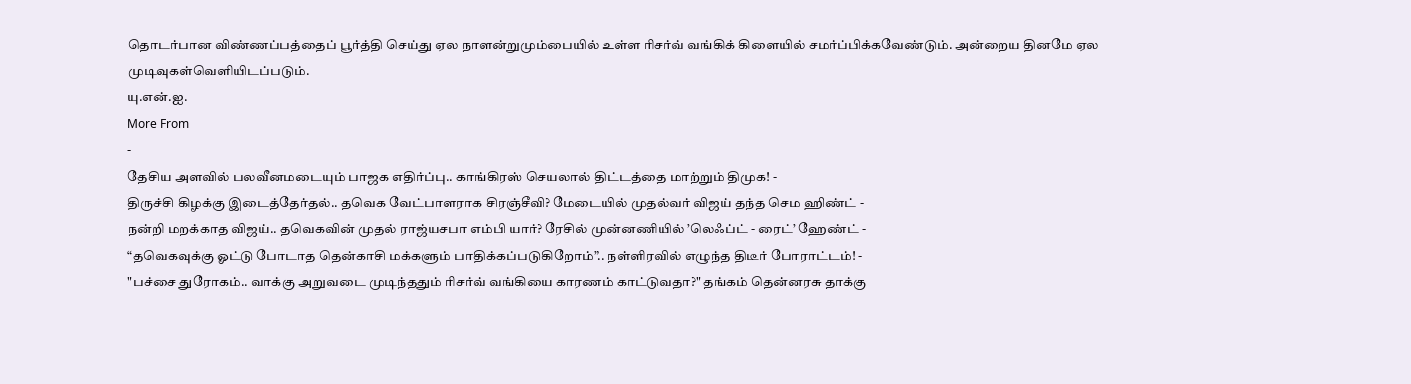தொடர்பான விண்ணப்பத்தைப் பூர்த்தி செய்து ஏல நாளன்றுமும்பையில் உள்ள ரிசர்வ் வங்கிக் கிளையில் சமர்ப்பிக்கவேண்டும். அன்றைய தினமே ஏல முடிவுகள்வெளியிடப்படும்.
யு.என்.ஐ.
More From
-
தேசிய அளவில் பலவீனமடையும் பாஜக எதிர்ப்பு.. காங்கிரஸ் செயலால் திட்டத்தை மாற்றும் திமுக! -
திருச்சி கிழக்கு இடைத்தேர்தல்.. தவெக வேட்பாளராக சிரஞ்சீவி? மேடையில் முதல்வர் விஜய் தந்த செம ஹிண்ட் -
நன்றி மறக்காத விஜய்.. தவெகவின் முதல் ராஜ்யசபா எம்பி யார்? ரேசில் முன்னணியில் ’லெஃப்ட் - ரைட்’ ஹேண்ட் -
“தவெகவுக்கு ஓட்டு போடாத தென்காசி மக்களும் பாதிக்கப்படுகிறோம்”.. நள்ளிரவில் எழுந்த திடீர் போராட்டம்! -
"பச்சை துரோகம்.. வாக்கு அறுவடை முடிந்ததும் ரிசர்வ் வங்கியை காரணம் காட்டுவதா?" தங்கம் தென்னரசு தாக்கு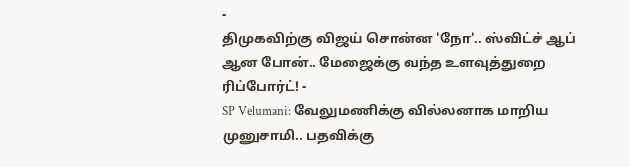-
திமுகவிற்கு விஜய் சொன்ன 'நோ'.. ஸ்விட்ச் ஆப் ஆன போன்.. மேஜைக்கு வந்த உளவுத்துறை ரிப்போர்ட்! -
SP Velumani: வேலுமணிக்கு வில்லனாக மாறிய முனுசாமி.. பதவிக்கு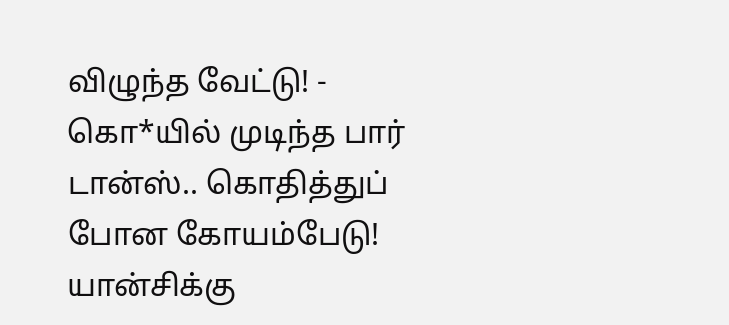விழுந்த வேட்டு! -
கொ*யில் முடிந்த பார் டான்ஸ்.. கொதித்துப் போன கோயம்பேடு! யான்சிக்கு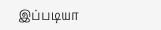இப்படியா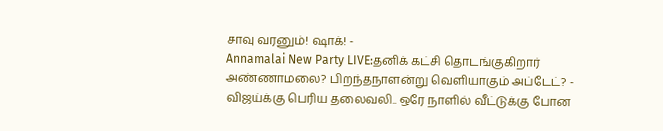சாவு வரனும்! ஷாக்! -
Annamalai New Party LIVE:தனிக் கட்சி தொடங்குகிறார் அண்ணாமலை? பிறந்தநாளன்று வெளியாகும் அப்டேட்? -
விஜய்க்கு பெரிய தலைவலி.. ஒரே நாளில் வீட்டுக்கு போன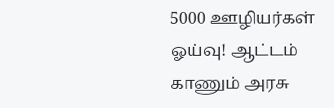5000 ஊழியர்கள் ஓய்வு! ஆட்டம் காணும் அரசு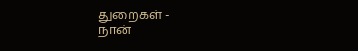துறைகள் -
நான்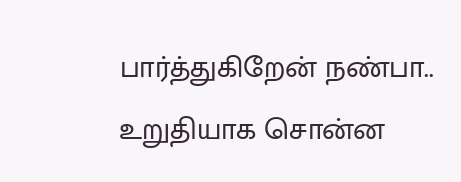பார்த்துகிறேன் நண்பா.. உறுதியாக சொன்ன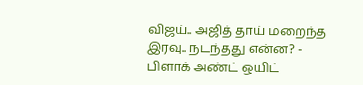விஜய்.. அஜித் தாய் மறைந்த இரவு.. நடந்தது என்ன? -
பிளாக் அண்ட் ஒயிட்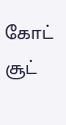கோட் சூட்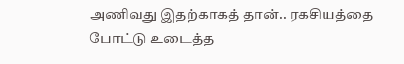அணிவது இதற்காகத் தான்.. ரகசியத்தை போட்டு உடைத்த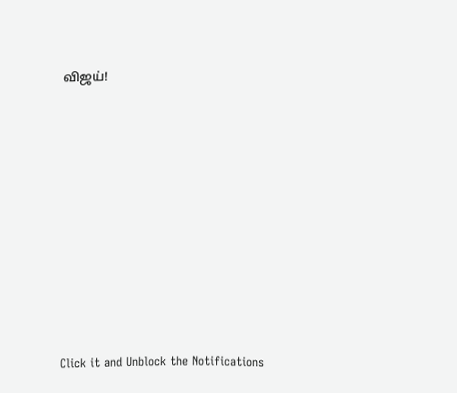விஜய்!












Click it and Unblock the Notifications